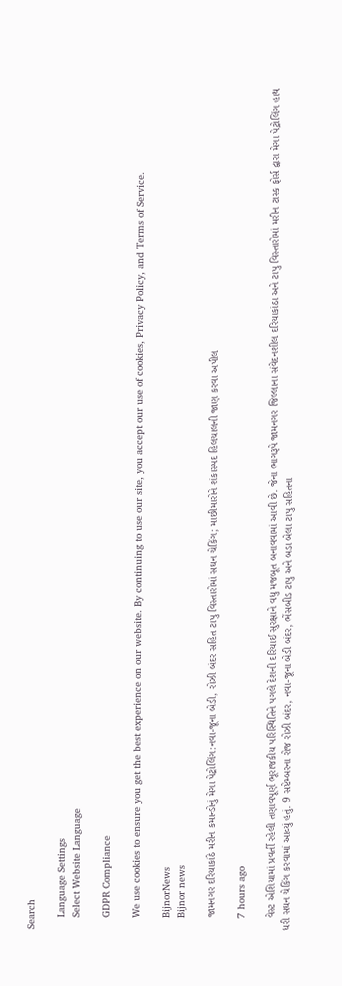Search

    Language Settings
    Select Website Language

    GDPR Compliance

    We use cookies to ensure you get the best experience on our website. By continuing to use our site, you accept our use of cookies, Privacy Policy, and Terms of Service.

    BijnorNews
    Bijnor news

    જામનગર દરિયાકાંઠે મરીન કમાન્ડોનું મેગા પેટ્રોલિંગ:નવા-જૂના બેડી, રોઝી બંદર સહિત ટાપુ વિસ્તારોમાં સઘન ચેકિંગ; માછીમારોને શંકાસ્પદ હિલચાલની જાણ કરવા અપીલ

    7 hours ago

    વેસ્ટ એશિયામાં પ્રવર્તી રહેલી તણાવપૂર્ણ ભૂરાજકીય પરિસ્થિતિને પગલે દેશની દરિયાઈ સુરક્ષાને વધુ મજબૂત બનાવવામાં આવી છે. જેના ભાગરૂપે જામનગર જિલ્લાના સંવેદનશીલ દરિયાકાંઠા અને ટાપુ વિસ્તારોમાં મરીન ટાસ્ક ફોર્સ દ્વારા મેગા પેટ્રોલિંગ હાથ ધરી સઘન ચેકિંગ કરવામાં આવ્યું હતું. 9 સપ્ટેમ્બરના રોજ રોઝી બંદર, નવા-જૂના બેડી બંદર, ભેંસબીડ ટાપુ અને બડા બેલા ટાપુ સહિતના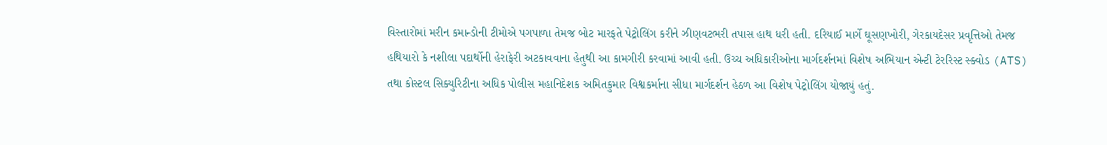વિસ્તારોમાં મરીન કમાન્ડોની ટીમોએ પગપાળા તેમજ બોટ મારફતે પેટ્રોલિંગ કરીને ઝીણવટભરી તપાસ હાથ ધરી હતી. દરિયાઈ માર્ગે ઘૂસણખોરી, ગેરકાયદેસર પ્રવૃત્તિઓ તેમજ હથિયારો કે નશીલા પદાર્થોની હેરાફેરી અટકાવવાના હેતુથી આ કામગીરી કરવામાં આવી હતી. ઉચ્ચ અધિકારીઓના માર્ગદર્શનમાં વિશેષ અભિયાન એન્ટી ટેરરિસ્ટ સ્ક્વોડ (ATS) તથા કોસ્ટલ સિક્યુરિટીના અધિક પોલીસ મહાનિદેશક અમિતકુમાર વિશ્વકર્માના સીધા માર્ગદર્શન હેઠળ આ વિશેષ પેટ્રોલિંગ યોજાયું હતું.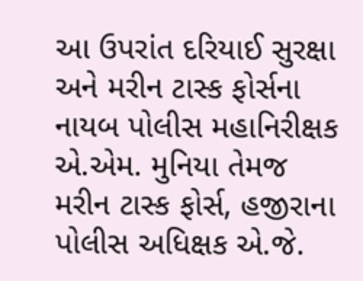આ ઉપરાંત દરિયાઈ સુરક્ષા અને મરીન ટાસ્ક ફોર્સના નાયબ પોલીસ મહાનિરીક્ષક એ.એમ. મુનિયા તેમજ મરીન ટાસ્ક ફોર્સ, હજીરાના પોલીસ અધિક્ષક એ.જે.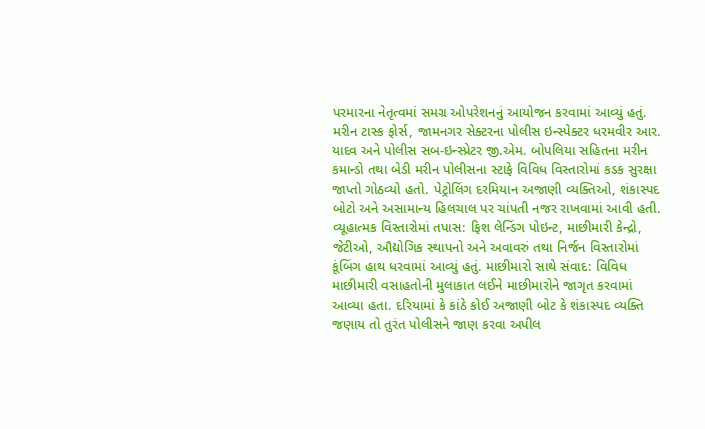પરમારના નેતૃત્વમાં સમગ્ર ઓપરેશનનું આયોજન કરવામાં આવ્યું હતું. મરીન ટાસ્ક ફોર્સ, જામનગર સેક્ટરના પોલીસ ઇન્સ્પેક્ટર ધરમવીર આર. યાદવ અને પોલીસ સબ-ઇન્સ્પ્રેટર જી.એમ. બોપલિયા સહિતના મરીન કમાન્ડો તથા બેડી મરીન પોલીસના સ્ટાફે વિવિધ વિસ્તારોમાં કડક સુરક્ષા જાપ્તો ગોઠવ્યો હતો. પેટ્રોલિંગ દરમિયાન અજાણી વ્યક્તિઓ, શંકાસ્પદ બોટો અને અસામાન્ય હિલચાલ પર ચાંપતી નજર રાખવામાં આવી હતી. વ્યૂહાત્મક વિસ્તારોમાં તપાસ: ફિશ લેન્ડિંગ પોઇન્ટ, માછીમારી કેન્દ્રો, જેટીઓ, ઔદ્યોગિક સ્થાપનો અને અવાવરું તથા નિર્જન વિસ્તારોમાં કૂંબિંગ હાથ ધરવામાં આવ્યું હતું. માછીમારો સાથે સંવાદ: વિવિધ માછીમારી વસાહતોની મુલાકાત લઈને માછીમારોને જાગૃત કરવામાં આવ્યા હતા. દરિયામાં કે કાંઠે કોઈ અજાણી બોટ કે શંકાસ્પદ વ્યક્તિ જણાય તો તુરંત પોલીસને જાણ કરવા અપીલ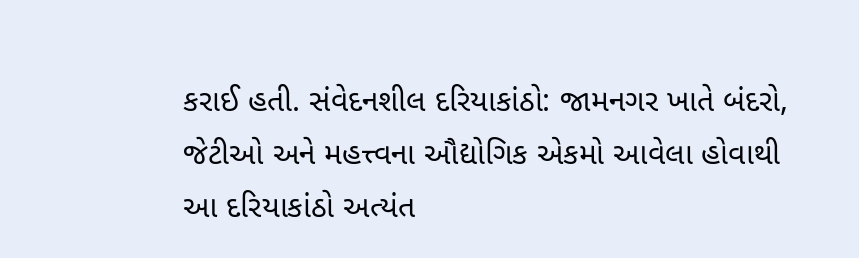કરાઈ હતી. સંવેદનશીલ દરિયાકાંઠો: જામનગર ખાતે બંદરો, જેટીઓ અને મહત્ત્વના ઔદ્યોગિક એકમો આવેલા હોવાથી આ દરિયાકાંઠો અત્યંત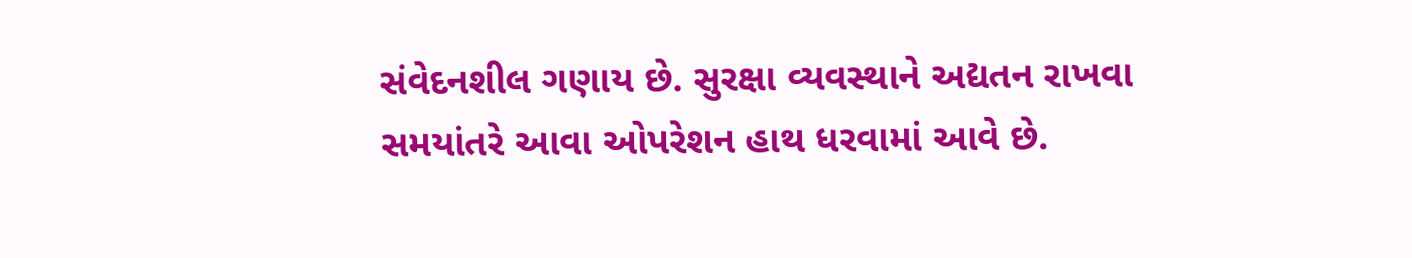સંવેદનશીલ ગણાય છે. સુરક્ષા વ્યવસ્થાને અદ્યતન રાખવા સમયાંતરે આવા ઓપરેશન હાથ ધરવામાં આવે છે.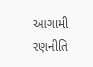આગામી રણનીતિ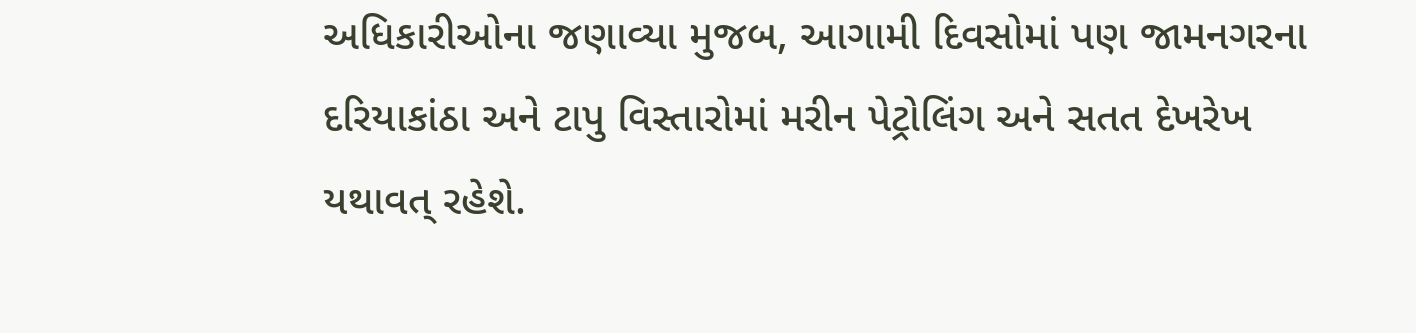અધિકારીઓના જણાવ્યા મુજબ, આગામી દિવસોમાં પણ જામનગરના દરિયાકાંઠા અને ટાપુ વિસ્તારોમાં મરીન પેટ્રોલિંગ અને સતત દેખરેખ યથાવત્ રહેશે.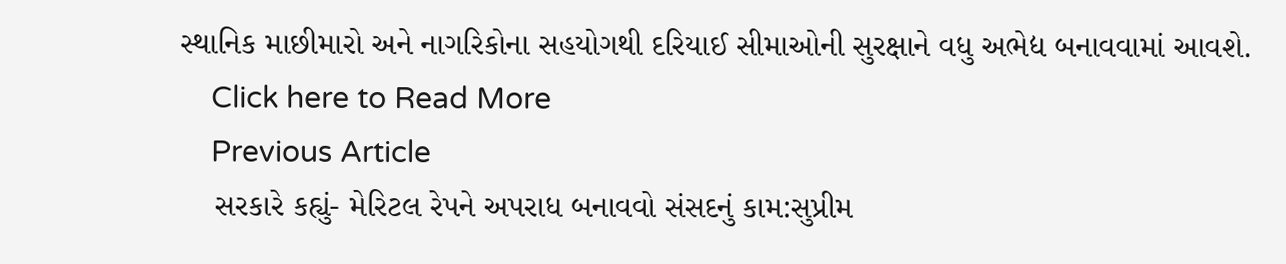સ્થાનિક માછીમારો અને નાગરિકોના સહયોગથી દરિયાઈ સીમાઓની સુરક્ષાને વધુ અભેદ્ય બનાવવામાં આવશે.
    Click here to Read More
    Previous Article
    સરકારે કહ્યું- મેરિટલ રેપને અપરાધ બનાવવો સંસદનું કામ:સુપ્રીમ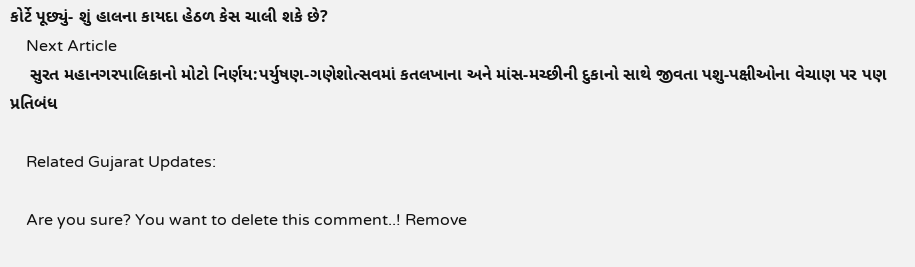કોર્ટે પૂછ્યું- શું હાલના કાયદા હેઠળ કેસ ચાલી શકે છે?
    Next Article
    સુરત મહાનગરપાલિકાનો મોટો નિર્ણય:પર્યુષણ-ગણેશોત્સવમાં કતલખાના અને માંસ-મચ્છીની દુકાનો સાથે જીવતા પશુ-પક્ષીઓના વેચાણ પર પણ પ્રતિબંધ

    Related Gujarat Updates:

    Are you sure? You want to delete this comment..! Remove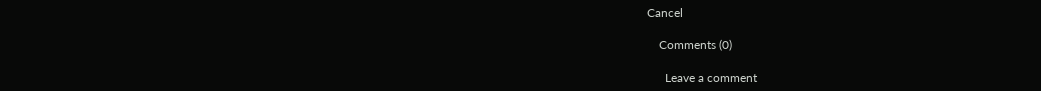Cancel

    Comments (0)

      Leave a comment